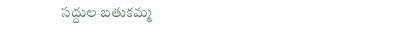సద్దుల బతుకమ్మ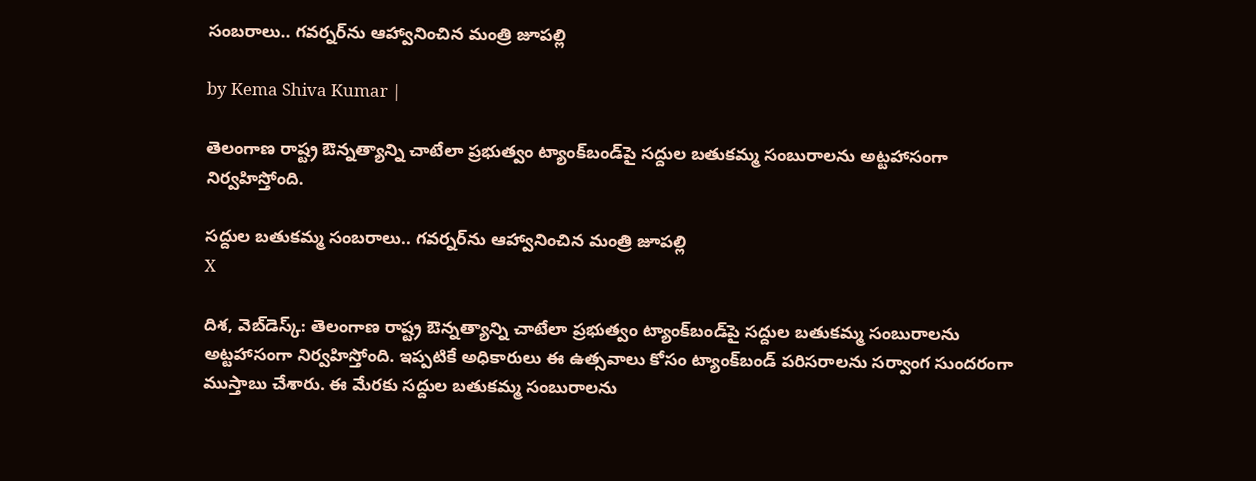సంబరాలు.. గవర్నర్‌‌ను ఆహ్వానించిన మంత్రి జూపల్లి

by Kema Shiva Kumar |

తెలంగాణ రాష్ట్ర ఔన్నత్యాన్ని చాటేలా ప్రభుత్వం ట్యాంక్‌బండ్‌పై సద్దుల బతుకమ్మ సంబురాలను అట్టహాసంగా నిర్వహిస్తోంది.

సద్దుల బతుకమ్మ సంబరాలు.. గవర్నర్‌‌ను ఆహ్వానించిన మంత్రి జూపల్లి
X

దిశ, వెబ్‌డెస్క్: తెలంగాణ రాష్ట్ర ఔన్నత్యాన్ని చాటేలా ప్రభుత్వం ట్యాంక్‌బండ్‌పై సద్దుల బతుకమ్మ సంబురాలను అట్టహాసంగా నిర్వహిస్తోంది. ఇప్పటికే అధికారులు ఈ ఉత్సవాలు కోసం ట్యాంక్‌బండ్ పరిసరాలను సర్వాంగ సుందరంగా ముస్తాబు చేశారు. ఈ మేరకు సద్దుల బతుకమ్మ సంబురాలను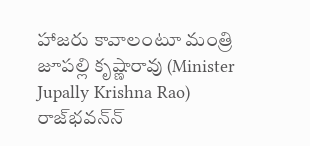హాజరు కావాలంటూ మంత్రి జూపల్లి కృష్ణా‌రావు (Minister Jupally Krishna Rao) రాజ్‌భవన్‌న్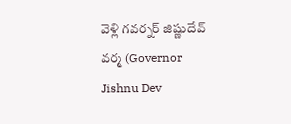వెళ్లి గవర్నర్ జిష్ణుదేవ్ వర్మ (Governor Jishnu Dev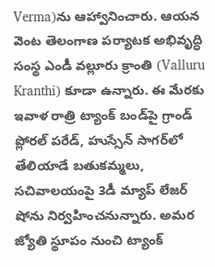Verma)ను ఆహ్వానించారు. ఆయన వెంట తెలంగాణ పర్యాటక అభివృద్ధి సంస్థ ఎండీ వల్లూరు క్రాంతి (Valluru Kranthi) కూడా ఉన్నారు. ఈ మేరకు ఇవాళ రాత్రి ట్యాంక్ బండ్‌పై గ్రాండ్ ప్లోర‌ల్ ప‌రేడ్, హుస్సేన్ సాగ‌ర్‌లో తేలియాడే బ‌తుక‌మ్మలు, సచివాలయంపై 3డీ మ్యాప్ లేజ‌ర్ షోను నిర్వహించనున్నారు. అమర జ్యోతి స్థూపం నుంచి ట్యాంక్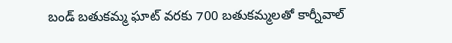బండ్ బతుకమ్మ ఘాట్ వరకు 700 బతుకమ్మలతో కార్నీవాల్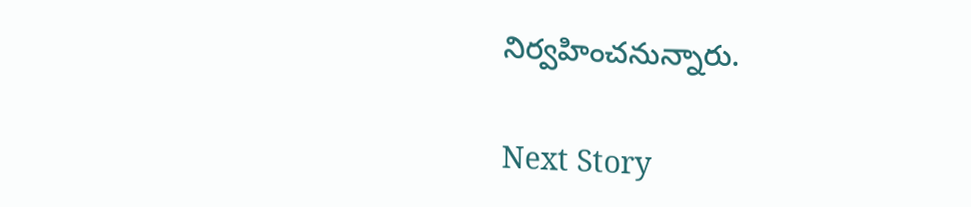నిర్వహించనున్నారు.

Next Story